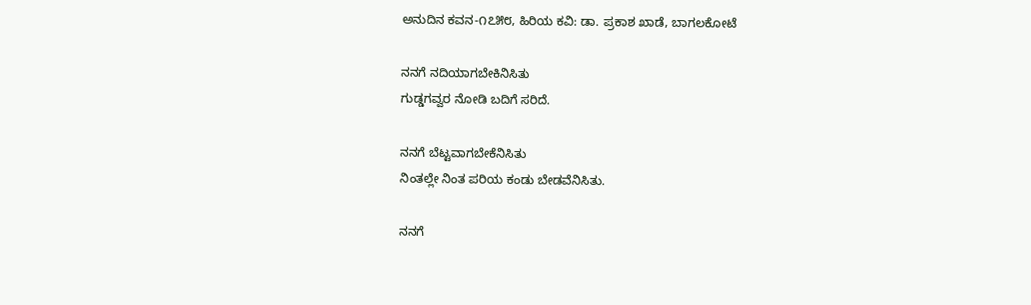ಅನುದಿನ ಕವನ-೧೭೫೮, ಹಿರಿಯ ಕವಿ: ಡಾ. ಪ್ರಕಾಶ‌ ಖಾಡೆ, ಬಾಗಲಕೋಟೆ

ನನಗೆ ನದಿಯಾಗಬೇಕಿನಿಸಿತು
ಗುಡ್ಡಗವ್ವರ ನೋಡಿ ಬದಿಗೆ ಸರಿದೆ.

ನನಗೆ ಬೆಟ್ಟವಾಗಬೇಕೆನಿಸಿತು
ನಿಂತಲ್ಲೇ ನಿಂತ ಪರಿಯ ಕಂಡು ಬೇಡವೆನಿಸಿತು.

ನನಗೆ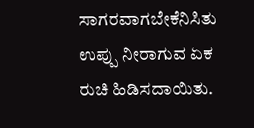ಸಾಗರವಾಗಬೇಕೆನಿಸಿತು
ಉಪ್ಪು ನೀರಾಗುವ ಏಕ ರುಚಿ ಹಿಡಿಸದಾಯಿತು.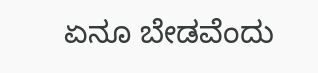ಏನೂ ಬೇಡವೆಂದು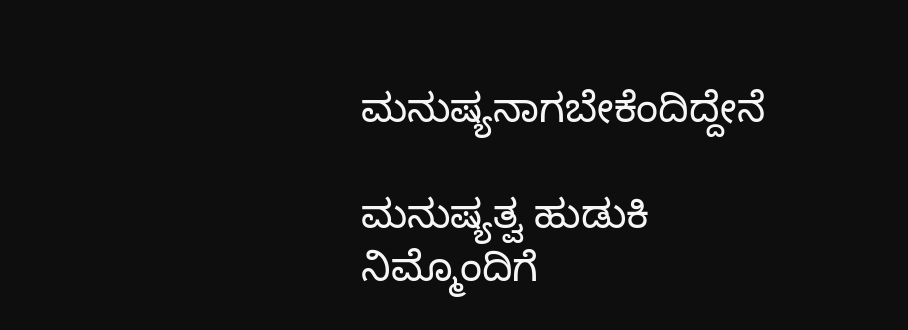ಮನುಷ್ಯನಾಗಬೇಕೆಂದಿದ್ದೇನೆ

ಮನುಷ್ಯತ್ವ ಹುಡುಕಿ ನಿಮ್ಮೊಂದಿಗೆ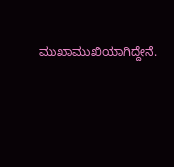ಮುಖಾಮುಖಿಯಾಗಿದ್ದೇನೆ.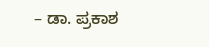– ಡಾ. ಪ್ರಕಾಶ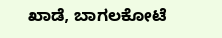ಖಾಡೆ, ಬಾಗಲಕೋಟೆ